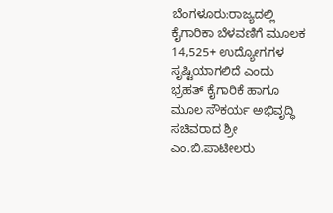ಬೆಂಗಳೂರು:ರಾಜ್ಯದಲ್ಲಿ ಕೈಗಾರಿಕಾ ಬೆಳವಣಿಗೆ ಮೂಲಕ 14,525+ ಉದ್ಯೋಗಗಳ ಸೃಷ್ಟಿಯಾಗಲಿದೆ ಎಂದು ಭ್ರಹತ್ ಕೈಗಾರಿಕೆ ಹಾಗೂ ಮೂಲ ಸೌಕರ್ಯ ಅಭಿವೃದ್ಧಿ ಸಚಿವರಾದ ಶ್ರೀ ಎಂ.ಬಿ.ಪಾಟೀಲರು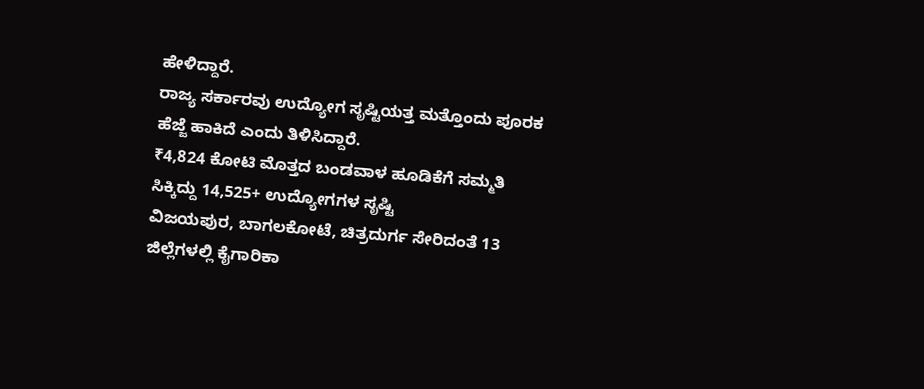ಹೇಳಿದ್ದಾರೆ.
ರಾಜ್ಯ ಸರ್ಕಾರವು ಉದ್ಯೋಗ ಸೃಷ್ಟಿಯತ್ತ ಮತ್ತೊಂದು ಪೂರಕ ಹೆಜ್ಜೆ ಹಾಕಿದೆ ಎಂದು ತಿಳಿಸಿದ್ದಾರೆ.
₹4,824 ಕೋಟಿ ಮೊತ್ತದ ಬಂಡವಾಳ ಹೂಡಿಕೆಗೆ ಸಮ್ಮತಿ ಸಿಕ್ಕಿದ್ದು 14,525+ ಉದ್ಯೋಗಗಳ ಸೃಷ್ಟಿ
ವಿಜಯಪುರ, ಬಾಗಲಕೋಟೆ, ಚಿತ್ರದುರ್ಗ ಸೇರಿದಂತೆ 13 ಜಿಲ್ಲೆಗಳಲ್ಲಿ ಕೈಗಾರಿಕಾ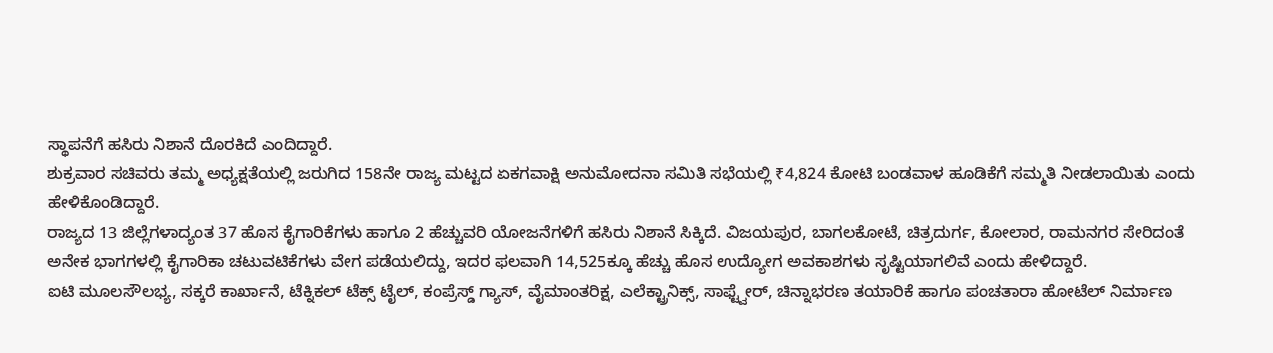ಸ್ಥಾಪನೆಗೆ ಹಸಿರು ನಿಶಾನೆ ದೊರಕಿದೆ ಎಂದಿದ್ದಾರೆ.
ಶುಕ್ರವಾರ ಸಚಿವರು ತಮ್ಮ ಅಧ್ಯಕ್ಷತೆಯಲ್ಲಿ ಜರುಗಿದ 158ನೇ ರಾಜ್ಯ ಮಟ್ಟದ ಏಕಗವಾಕ್ಷಿ ಅನುಮೋದನಾ ಸಮಿತಿ ಸಭೆಯಲ್ಲಿ ₹4,824 ಕೋಟಿ ಬಂಡವಾಳ ಹೂಡಿಕೆಗೆ ಸಮ್ಮತಿ ನೀಡಲಾಯಿತು ಎಂದು ಹೇಳಿಕೊಂಡಿದ್ದಾರೆ.
ರಾಜ್ಯದ 13 ಜಿಲ್ಲೆಗಳಾದ್ಯಂತ 37 ಹೊಸ ಕೈಗಾರಿಕೆಗಳು ಹಾಗೂ 2 ಹೆಚ್ಚುವರಿ ಯೋಜನೆಗಳಿಗೆ ಹಸಿರು ನಿಶಾನೆ ಸಿಕ್ಕಿದೆ. ವಿಜಯಪುರ, ಬಾಗಲಕೋಟೆ, ಚಿತ್ರದುರ್ಗ, ಕೋಲಾರ, ರಾಮನಗರ ಸೇರಿದಂತೆ ಅನೇಕ ಭಾಗಗಳಲ್ಲಿ ಕೈಗಾರಿಕಾ ಚಟುವಟಿಕೆಗಳು ವೇಗ ಪಡೆಯಲಿದ್ದು, ಇದರ ಫಲವಾಗಿ 14,525ಕ್ಕೂ ಹೆಚ್ಚು ಹೊಸ ಉದ್ಯೋಗ ಅವಕಾಶಗಳು ಸೃಷ್ಟಿಯಾಗಲಿವೆ ಎಂದು ಹೇಳಿದ್ದಾರೆ.
ಐಟಿ ಮೂಲಸೌಲಭ್ಯ, ಸಕ್ಕರೆ ಕಾರ್ಖಾನೆ, ಟೆಕ್ನಿಕಲ್ ಟೆಕ್ಸ್ ಟೈಲ್, ಕಂಪ್ರೆಸ್ಡ್ ಗ್ಯಾಸ್, ವೈಮಾಂತರಿಕ್ಷ, ಎಲೆಕ್ಟ್ರಾನಿಕ್ಸ್, ಸಾಫ್ಟ್ವೇರ್, ಚಿನ್ನಾಭರಣ ತಯಾರಿಕೆ ಹಾಗೂ ಪಂಚತಾರಾ ಹೋಟೆಲ್ ನಿರ್ಮಾಣ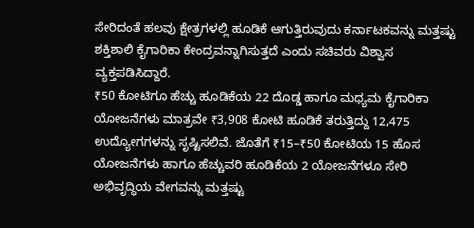ಸೇರಿದಂತೆ ಹಲವು ಕ್ಷೇತ್ರಗಳಲ್ಲಿ ಹೂಡಿಕೆ ಆಗುತ್ತಿರುವುದು ಕರ್ನಾಟಕವನ್ನು ಮತ್ತಷ್ಟು ಶಕ್ತಿಶಾಲಿ ಕೈಗಾರಿಕಾ ಕೇಂದ್ರವನ್ನಾಗಿಸುತ್ತದೆ ಎಂದು ಸಚಿವರು ವಿಶ್ವಾಸ ವ್ಯಕ್ತಪಡಿಸಿದ್ದಾರೆ.
₹50 ಕೋಟಿಗೂ ಹೆಚ್ಚು ಹೂಡಿಕೆಯ 22 ದೊಡ್ಡ ಹಾಗೂ ಮಧ್ಯಮ ಕೈಗಾರಿಕಾ ಯೋಜನೆಗಳು ಮಾತ್ರವೇ ₹3,908 ಕೋಟಿ ಹೂಡಿಕೆ ತರುತ್ತಿದ್ದು 12,475 ಉದ್ಯೋಗಗಳನ್ನು ಸೃಷ್ಟಿಸಲಿವೆ. ಜೊತೆಗೆ ₹15–₹50 ಕೋಟಿಯ 15 ಹೊಸ ಯೋಜನೆಗಳು ಹಾಗೂ ಹೆಚ್ಚುವರಿ ಹೂಡಿಕೆಯ 2 ಯೋಜನೆಗಳೂ ಸೇರಿ ಅಭಿವೃದ್ಧಿಯ ವೇಗವನ್ನು ಮತ್ತಷ್ಟು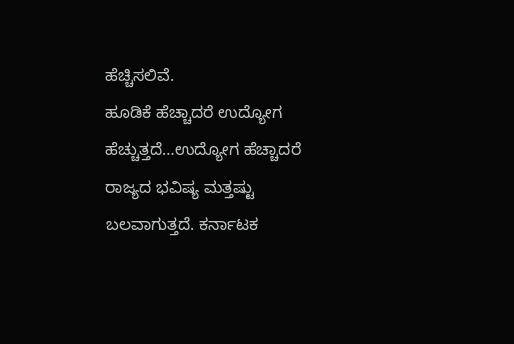ಹೆಚ್ಚಿಸಲಿವೆ.
ಹೂಡಿಕೆ ಹೆಚ್ಚಾದರೆ ಉದ್ಯೋಗ ಹೆಚ್ಚುತ್ತದೆ…ಉದ್ಯೋಗ ಹೆಚ್ಚಾದರೆ ರಾಜ್ಯದ ಭವಿಷ್ಯ ಮತ್ತಷ್ಟು ಬಲವಾಗುತ್ತದೆ. ಕರ್ನಾಟಕ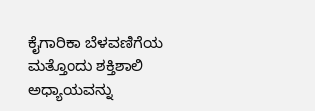ಕೈಗಾರಿಕಾ ಬೆಳವಣಿಗೆಯ ಮತ್ತೊಂದು ಶಕ್ತಿಶಾಲಿ ಅಧ್ಯಾಯವನ್ನು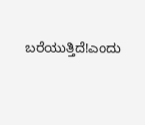ಬರೆಯುತ್ತಿದೆ!ಎಂದು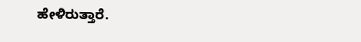ಹೇಳಿರುತ್ತಾರೆ.